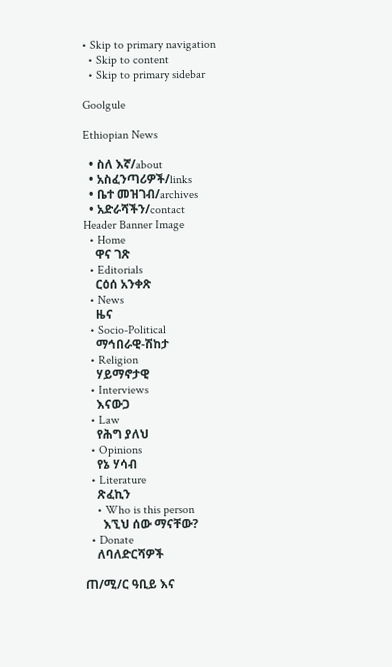• Skip to primary navigation
  • Skip to content
  • Skip to primary sidebar

Goolgule

Ethiopian News

  • ስለ እኛ/about
  • አስፈንጣሪዎች/links
  • ቤተ መዝገብ/archives
  • አድራሻችን/contact
Header Banner Image
  • Home
    ዋና ገጽ
  • Editorials
    ርዕሰ አንቀጽ
  • News
    ዜና
  • Socio-Political
    ማኅበራዊ-ሽከታ
  • Religion
    ሃይማኖታዊ
  • Interviews
    እናውጋ
  • Law
    የሕግ ያለህ
  • Opinions
    የኔ ሃሳብ
  • Literature
    ጽፈኪን
    • Who is this person
      እኚህ ሰው ማናቸው?
  • Donate
    ለባለድርሻዎች

ጠ/ሚ/ር ዓቢይ እና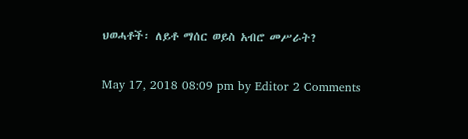ህወሓቶች፡ ለይቶ ማሰር ወይስ አብሮ መሥራት?

May 17, 2018 08:09 pm by Editor 2 Comments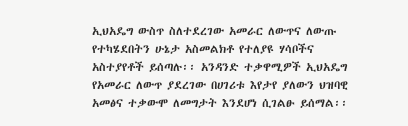ኢህአዴግ ውስጥ ስለተደረገው አመራር ለውጥና ለውጡ የተካሄደበትን ሁኔታ አስመልክቶ የተለያዩ ሃሳቦችና አስተያየቶች ይሰጣሉ፡፡ አንዳንድ ተቃዋሚዎች ኢህአዴግ የአመራር ለውጥ ያደረገው በሀገሪቱ እየታየ ያለውን ህዝባዊ አመፅና ተቃውሞ ለመግታት እንደሆነ ሲገልፁ ይሰማል፡፡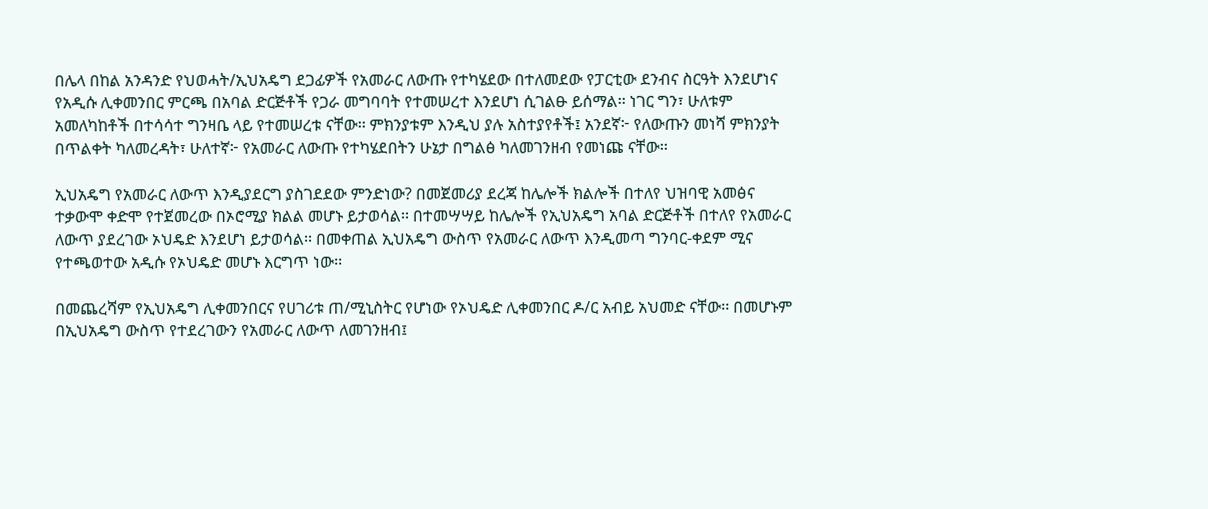በሌላ በከል አንዳንድ የህወሓት/ኢህአዴግ ደጋፊዎች የአመራር ለውጡ የተካሄደው በተለመደው የፓርቲው ደንብና ስርዓት እንደሆነና የአዲሱ ሊቀመንበር ምርጫ በአባል ድርጅቶች የጋራ መግባባት የተመሠረተ እንደሆነ ሲገልፁ ይሰማል፡፡ ነገር ግን፣ ሁለቱም አመለካከቶች በተሳሳተ ግንዛቤ ላይ የተመሠረቱ ናቸው፡፡ ምክንያቱም እንዲህ ያሉ አስተያየቶች፤ አንደኛ፦ የለውጡን መነሻ ምክንያት በጥልቀት ካለመረዳት፣ ሁለተኛ፦ የአመራር ለውጡ የተካሄደበትን ሁኔታ በግልፅ ካለመገንዘብ የመነጩ ናቸው፡፡

ኢህአዴግ የአመራር ለውጥ እንዲያደርግ ያስገደደው ምንድነው? በመጀመሪያ ደረጃ ከሌሎች ክልሎች በተለየ ህዝባዊ አመፅና ተቃውሞ ቀድሞ የተጀመረው በኦሮሚያ ክልል መሆኑ ይታወሳል፡፡ በተመሣሣይ ከሌሎች የኢህአዴግ አባል ድርጅቶች በተለየ የአመራር ለውጥ ያደረገው ኦህዴድ እንደሆነ ይታወሳል፡፡ በመቀጠል ኢህአዴግ ውስጥ የአመራር ለውጥ እንዲመጣ ግንባር-ቀደም ሚና የተጫወተው አዲሱ የኦህዴድ መሆኑ እርግጥ ነው፡፡

በመጨረሻም የኢህአዴግ ሊቀመንበርና የሀገሪቱ ጠ/ሚኒስትር የሆነው የኦህዴድ ሊቀመንበር ዶ/ር አብይ አህመድ ናቸው፡፡ በመሆኑም በኢህአዴግ ውስጥ የተደረገውን የአመራር ለውጥ ለመገንዘብ፤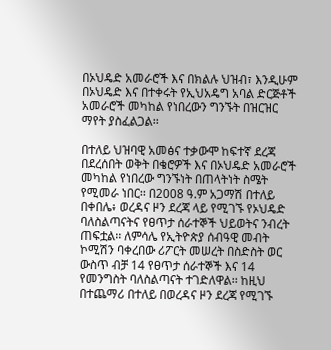በኦህዴድ አመራሮች እና በክልሉ ህዝብ፣ እንዲሁም በኦህዴድ እና በተቀሩት የኢህአዴግ አባል ድርጅቶች አመራሮች መካከል የነበረውን ግንኙት በዝርዝር ማየት ያስፈልጋል፡፡

በተለይ ህዝባዊ አመፅና ተቃውሞ ከፍተኛ ደረጃ በደረሰበት ወቅት በቄሮዎች እና በኦህዴድ አመራሮች መካከል የነበረው ግንኙነት በጠላትነት ስሜት የሚመራ ነበር፡፡ በ2008 ዓ.ም አጋማሽ በተለይ በቀበሌ፥ ወረዳና ዞን ደረጃ ላይ የሚገኙ የኦህዴድ ባለስልጣናትና የፀጥታ ሰራተኞች ህይወትና ንብረት ጠፍቷል፡፡ ለምሳሌ የኢትዮጵያ ሰብዓዊ መብት ኮሚሽን ባቀረበው ሪፖርት መሠረት በስድስት ወር ውስጥ ብቻ 14 የፀጥታ ሰራተኞች እና 14 የመንግስት ባለስልጣናት ተገድለዋል፡፡ ከዚህ በተጨማሪ በተለይ በወረዳና ዞን ደረጃ የሚገኙ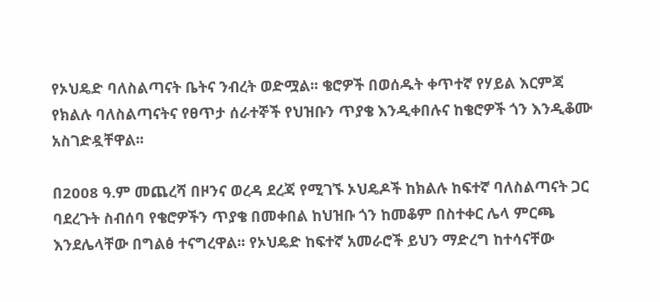የኦህዴድ ባለስልጣናት ቤትና ንብረት ወድሟል፡፡ ቄሮዎች በወሰዱት ቀጥተኛ የሃይል እርምጃ የክልሉ ባለስልጣናትና የፀጥታ ሰራተኞች የህዝቡን ጥያቄ እንዲቀበሉና ከቄሮዎች ጎን እንዲቆሙ አስገድዷቸዋል፡፡

በ2008 ዓ.ም መጨረሻ በዞንና ወረዳ ደረጃ የሚገኙ ኦህዴዶች ከክልሉ ከፍተኛ ባለስልጣናት ጋር ባደረጉት ስብሰባ የቄሮዎችን ጥያቄ በመቀበል ከህዝቡ ጎን ከመቆም በስተቀር ሌላ ምርጫ እንደሌላቸው በግልፅ ተናግረዋል፡፡ የኦህዴድ ከፍተኛ አመራሮች ይህን ማድረግ ከተሳናቸው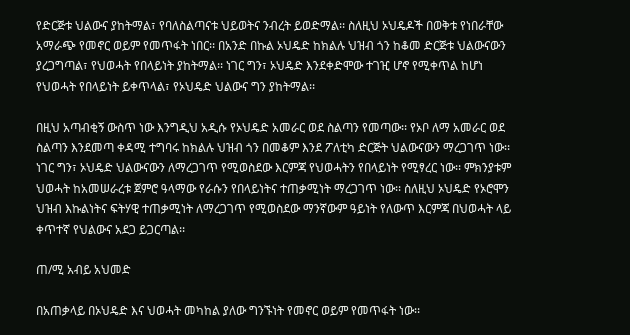የድርጅቱ ህልውና ያከትማል፣ የባለስልጣናቱ ህይወትና ንብረት ይወድማል፡፡ ስለዚህ ኦህዴዶች በወቅቱ የነበራቸው አማራጭ የመኖር ወይም የመጥፋት ነበር፡፡ በአንድ በኩል ኦህዴድ ከክልሉ ህዝብ ጎን ከቆመ ድርጅቱ ህልውናውን ያረጋግጣል፣ የህወሓት የበላይነት ያከትማል፡፡ ነገር ግን፣ ኦህዴድ እንደቀድሞው ተገዢ ሆኖ የሚቀጥል ከሆነ የህወሓት የበላይነት ይቀጥላል፣ የኦህዴድ ህልውና ግን ያከትማል፡፡

በዚህ አጣብቂኝ ውስጥ ነው እንግዲህ አዲሱ የኦህዴድ አመራር ወደ ስልጣን የመጣው፡፡ የኦቦ ለማ አመራር ወደ ስልጣን እንደመጣ ቀዳሚ ተግባሩ ከክልሉ ህዝብ ጎን በመቆም እንደ ፖለቲካ ድርጅት ህልውናውን ማረጋገጥ ነው፡፡ ነገር ግን፣ ኦህዴድ ህልውናውን ለማረጋገጥ የሚወስደው እርምጃ የህወሓትን የበላይነት የሚፃረር ነው፡፡ ምክንያቱም ህወሓት ከአመሠራረቱ ጀምሮ ዓላማው የራሱን የበላይነትና ተጠቃሚነት ማረጋገጥ ነው፡፡ ስለዚህ ኦህዴድ የኦሮሞን ህዝብ እኩልነትና ፍትሃዊ ተጠቃሚነት ለማረጋገጥ የሚወስደው ማንኛውም ዓይነት የለውጥ እርምጃ በህወሓት ላይ ቀጥተኛ የህልውና አደጋ ይጋርጣል፡፡

ጠ/ሚ አብይ አህመድ

በአጠቃላይ በኦህዴድ እና ህወሓት መካከል ያለው ግንኙነት የመኖር ወይም የመጥፋት ነው፡፡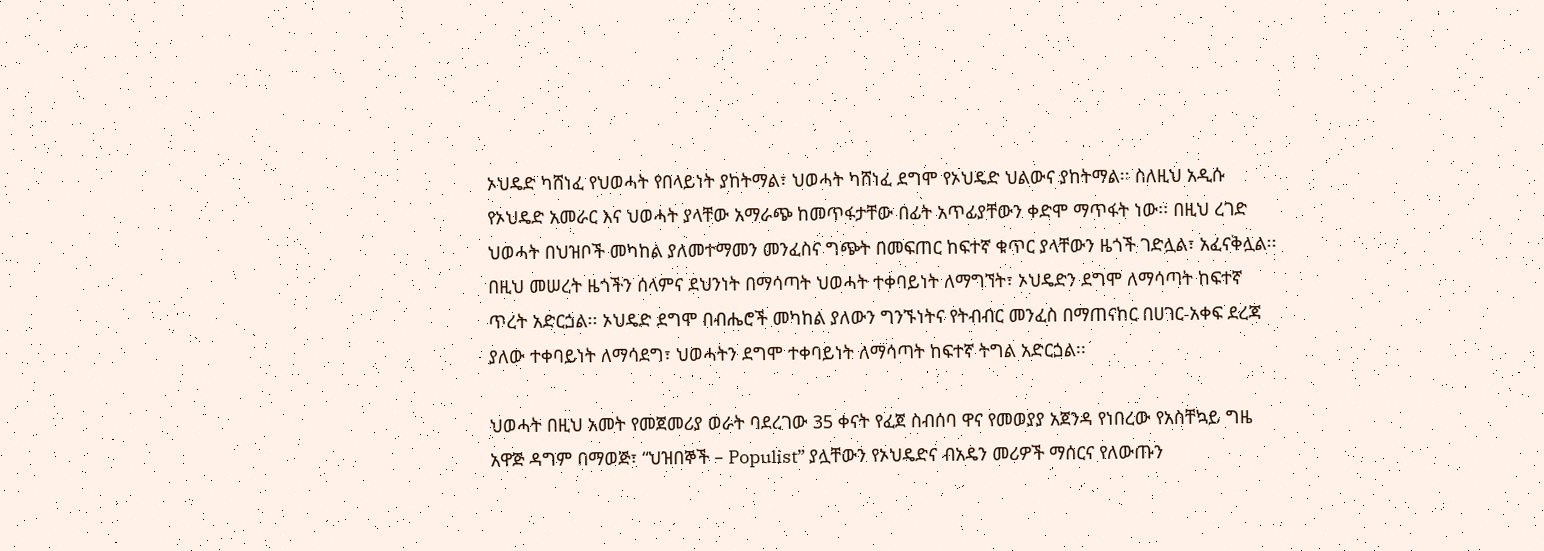ኦህዴድ ካሸነፈ የህወሓት የበላይነት ያከትማል፣ ህወሓት ካሸነፈ ደግሞ የኦህዴድ ህልውና ያከትማል፡፡ ስለዚህ አዲሱ የኦህዴድ አመራር እና ህወሓት ያላቸው አማራጭ ከመጥፋታቸው በፊት አጥፊያቸውን ቀድሞ ማጥፋት ነው፡፡ በዚህ ረገድ ህወሓት በህዝቦች መካከል ያለመተማመን መንፈስና ግጭት በመፍጠር ከፍተኛ ቁጥር ያላቸውን ዜጎች ገድሏል፣ አፈናቅሏል፡፡ በዚህ መሠረት ዜጎችን ሰላምና ደህንነት በማሳጣት ህወሓት ተቀባይነት ለማግኘት፣ ኦህዴድን ደግሞ ለማሳጣት ከፍተኛ ጥረት አድርጏል፡፡ ኦህዴድ ደግሞ በብሔሮች መካከል ያለውን ግንኙነትና የትብብር መንፈስ በማጠናከር በሀገር-አቀፍ ደረጃ ያለው ተቀባይነት ለማሳደግ፣ ህወሓትን ደግሞ ተቀባይነት ለማሳጣት ከፍተኛ ትግል አድርጏል፡፡

ህወሓት በዚህ አመት የመጀመሪያ ወራት ባደረገው 35 ቀናት የፈጀ ስብሰባ ዋና የመወያያ አጀንዳ የነበረው የአስቸኳይ ግዜ አዋጅ ዳግም በማወጅ፣ “ህዝበኞች – Populist” ያሏቸውን የኦህዴድና ብአዴን መሪዎች ማሰርና የለውጡን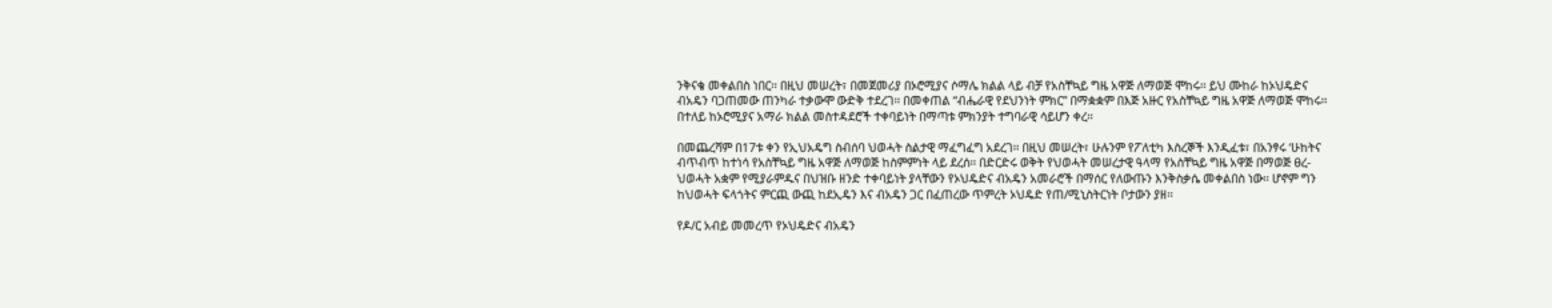ንቅናቄ መቀልበስ ነበር፡፡ በዚህ መሠረት፣ በመጀመሪያ በኦሮሚያና ሶማሌ ክልል ላይ ብቻ የአስቸኳይ ግዜ አዋጅ ለማወጅ ሞከሩ፡፡ ይህ ሙከራ ከኦህዴድና ብአዴን ባጋጠመው ጠንካራ ተቃውሞ ውድቅ ተደረገ፡፡ በመቀጠል “ብሔራዊ የደህንነት ምክር” በማቋቋም በእጅ አዙር የአስቸኳይ ግዜ አዋጅ ለማወጅ ሞከሩ፡፡ በተለይ ከኦሮሚያና አማራ ክልል መስተዳደሮች ተቀባይነት በማጣቱ ምክንያት ተግባራዊ ሳይሆን ቀረ፡፡

በመጨረሻም በ17ቱ ቀን የኢህአዴግ ስብሰባ ህወሓት ስልታዊ ማፈግፈግ አደረገ፡፡ በዚህ መሠረት፣ ሁሉንም የፖለቲካ እስረኞች እንዲፈቱ፣ በአንፃሩ ‘ሁከትና ብጥብጥ ከተነሳ የአስቸኳይ ግዜ አዋጅ ለማወጅ ከስምምነት ላይ ደረሰ፡፡ በድርድሩ ወቅት የህወሓት መሠረታዊ ዓላማ የአስቸኳይ ግዜ አዋጅ በማወጅ ፀረ-ህወሓት አቋም የሚያራምዱና በህዝቡ ዘንድ ተቀባይነት ያላቸውን የኦህዴድና ብአዴን አመራሮች በማሰር የለውጡን እንቅስቃሴ መቀልበስ ነው፡፡ ሆኖም ግን ከህወሓት ፍላጎትና ምርጪ ውጪ ከደኢዴን እና ብአዴን ጋር በፈጠረው ጥምረት ኦህዴድ የጠ/ሚኒስትርነት ቦታውን ያዘ፡፡

የዶ/ር አብይ መመረጥ የኦህዴድና ብአዴን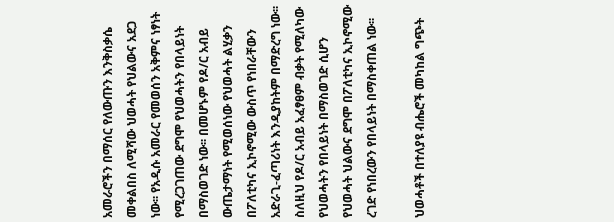አመራሮችን በማሰር የለውጡን እንቅስቃሴ መቀልበስ ለሚሻው ህወሓት የህልውና አደጋ ነው፡፡ የአዲሱ አመራር የመወሰን አቅምና ነፃነት የሚረጋገጠው ደግሞ የህወሓትን የበላይነት በማስወገድ ነው፡፡ በመሆኑም የዶ/ር አብይ ውጤታማነት የሚወሰነው የህወሓት ልሂቃን በፖለቲካና ኢኮኖሚው ውስጥ የነበራቸውን አድራጊ-ፈጣሪነት እንዲያከትም በማድረግ ነው፡፡ ስለዚህ የዶ/ር አብይ አፈፃፀም ብቃት የሚለካው የህወሓትን የበላይነት በማስወገድ ሲሆን የህወሓት ህልውና ደግሞ በፖለቲካና ኢኮኖሚው ረገድ የነበረውን የበላይነት በማስቀጠል ነው፡፡

ህወሓቶች በተለያዩ ብሔሮች መካከል ግጭት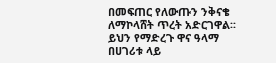በመፍጠር የለውጡን ንቅናቄ ለማኮላሸት ጥረት አድርገዋል፡፡ ይህን የማድረጉ ዋና ዓላማ በሀገሪቱ ላይ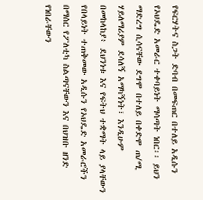የፍርሃትና ስጋት ድባብ በመፍጠር በተለይ አዲሱን የኦህዴድ አመራር ተቀባይነት ማሳጣት ነበር፡፡ ይህን ማድረግ ሲሳናቸው ደግሞ በተለይ በቀድሞ ጠ/ሚ ሃይለማሪያም ደሳለኝ አማካኝነት፣ እንዲሁም በመከላከያ፥ ደህንነቱ እና የፍትህ ተቋማት ላይ ያላቸውን የበላይነት ተጠቅመው አዲሱን የኦህዴድ አመራሮችን በማሰር የፖለቲካ ስልጣናቸውን እና በህዝቡ ዘንድ የነበራቸውን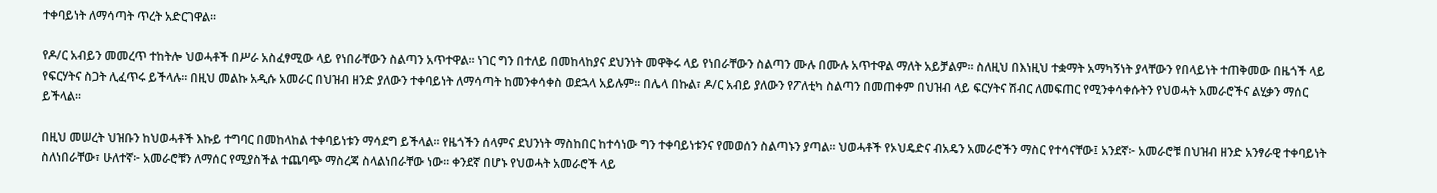ተቀባይነት ለማሳጣት ጥረት አድርገዋል፡፡

የዶ/ር አብይን መመረጥ ተከትሎ ህወሓቶች በሥራ አስፈፃሚው ላይ የነበራቸውን ስልጣን አጥተዋል፡፡ ነገር ግን በተለይ በመከላከያና ደህንነት መዋቅሩ ላይ የነበራቸውን ስልጣን ሙሉ በሙሉ አጥተዋል ማለት አይቻልም፡፡ ስለዚህ በእነዚህ ተቋማት አማካኝነት ያላቸውን የበላይነት ተጠቅመው በዜጎች ላይ የፍርሃትና ስጋት ሊፈጥሩ ይችላሉ፡፡ በዚህ መልኩ አዲሱ አመራር በህዝብ ዘንድ ያለውን ተቀባይነት ለማሳጣት ከመንቀሳቀስ ወደኋላ አይሉም፡፡ በሌላ በኩል፣ ዶ/ር አብይ ያለውን የፖለቲካ ስልጣን በመጠቀም በህዝብ ላይ ፍርሃትና ሽብር ለመፍጠር የሚንቀሳቀሱትን የህወሓት አመራሮችና ልሂቃን ማሰር ይችላል፡፡

በዚህ መሠረት ህዝቡን ከህወሓቶች እኩይ ተግባር በመከላከል ተቀባይነቱን ማሳደግ ይችላል፡፡ የዜጎችን ሰላምና ደህንነት ማስከበር ከተሳነው ግን ተቀባይነቱንና የመወሰን ስልጣኑን ያጣል፡፡ ህወሓቶች የኦህዴድና ብአዴን አመራሮችን ማስር የተሳናቸው፤ አንደኛ፦ አመራሮቹ በህዝብ ዘንድ አንፃራዊ ተቀባይነት ስለነበራቸው፣ ሁለተኛ፦ አመራሮቹን ለማሰር የሚያስችል ተጨባጭ ማስረጃ ስላልነበራቸው ነው፡፡ ቀንደኛ በሆኑ የህወሓት አመራሮች ላይ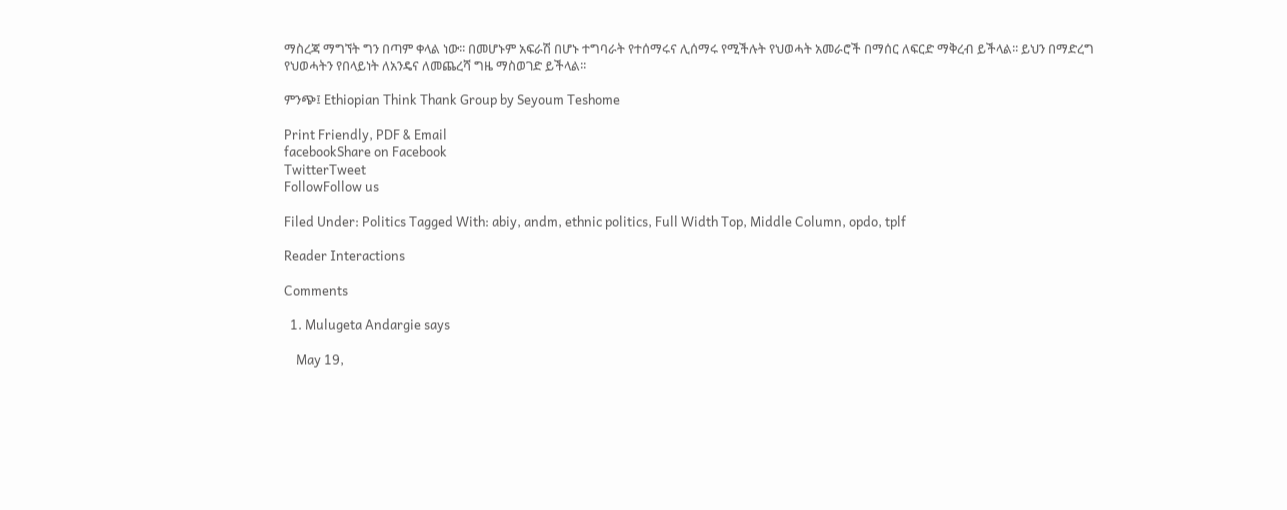ማስረጃ ማግኘት ግን በጣም ቀላል ነው፡፡ በመሆኑም አፍራሽ በሆኑ ተግባራት የተሰማሩና ሊሰማሩ የሚችሉት የህወሓት አመራሮች በማሰር ለፍርድ ማቅረብ ይችላል፡፡ ይህን በማድረግ የህወሓትን የበላይነት ለአንዴና ለመጨረሻ ግዜ ማስወገድ ይችላል፡፡

ምንጭ፤ Ethiopian Think Thank Group by Seyoum Teshome

Print Friendly, PDF & Email
facebookShare on Facebook
TwitterTweet
FollowFollow us

Filed Under: Politics Tagged With: abiy, andm, ethnic politics, Full Width Top, Middle Column, opdo, tplf

Reader Interactions

Comments

  1. Mulugeta Andargie says

    May 19,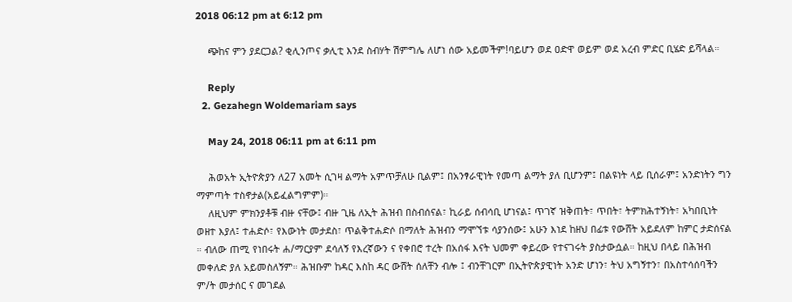2018 06:12 pm at 6:12 pm

    ጭከና ምን ያደርጋል? ቂሊንጦና ቃሊቲ እንደ ስብሃት ሽምግሌ ለሆነ ሰው አይመችም!ባይሆን ወደ ዐድዋ ወይም ወደ አረብ ምድር ቢሄድ ይሻላል።

    Reply
  2. Gezahegn Woldemariam says

    May 24, 2018 06:11 pm at 6:11 pm

    ሕወአት ኢትዮጵያን ለ27 አመት ሲገዛ ልማት አምጥቻለሁ ቢልም፤ በአንፃራዊነት የመጣ ልማት ያለ ቢሆንም፤ በልዩነት ላይ ቢሰራም፤ አንድነትን ግን ማምጣት ተስኖታል(አይፈልግምም)።
    ለዚህም ምክንያቶቹ ብዙ ናቸው፤ ብዙ ጊዜ ለኢት ሕዝብ በስብሰናል፣ ኪራይ ሰብሳቢ ሆነናል፤ ጥገኛ ዝቅጠት፣ ጥበት፣ ትምክሕተኝነት፣ አካበቢነት ወዘተ እያለ፤ ተሐድሶ፣ የእውነት መታደስ፣ ጥልቅተሐድሶ በማለት ሕዝብን ማሞኘቱ ሳያንሰው፤ አሁን እነደ ከዘህ በፊቱ የውሸት አይደለም ከምር ታድሰናል ። ብለው ጠሚ የነበሩት ሐ/ማርያም ደሳለኝ የእረኛውን ና የቀበሮ ተረት በአሰፋ እናት ህመም ቀይረው የተናገሩት ያስታውሷል። ከዚህ በላይ በሕዝብ መቀለድ ያለ አይመስለኝም። ሕዝቡም ከዳር እስከ ዳር ውሸት ሰለቸን ብሎ ፤ ብንቸገርም በኢትዮጵያዊነት አንድ ሆነን፣ ትህ አግኝተን፣ በአስተሳሰባችን ም/ት መታሰር ና መገደል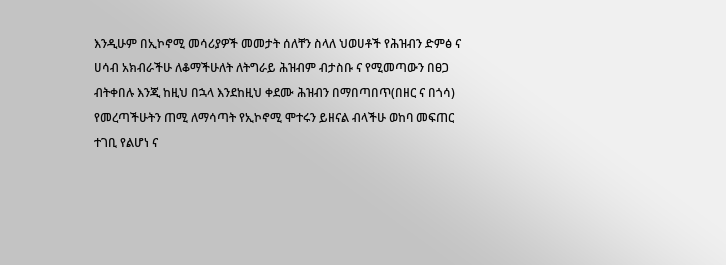እንዲሁም በኢኮኖሚ መሳሪያዎች መመታት ሰለቸን ስላለ ህወሀቶች የሕዝብን ድምፅ ና ሀሳብ አክብራችሁ ለቆማችሁለት ለትግራይ ሕዝብም ብታስቡ ና የሚመጣውን በፀጋ ብትቀበሉ እንጂ ከዚህ በኋላ እንደከዚህ ቀደሙ ሕዝብን በማበጣበጥ(በዘር ና በጎሳ) የመረጣችሁትን ጠሚ ለማሳጣት የኢኮኖሚ ሞተሩን ይዘናል ብላችሁ ወከባ መፍጠር ተገቢ የልሆነ ና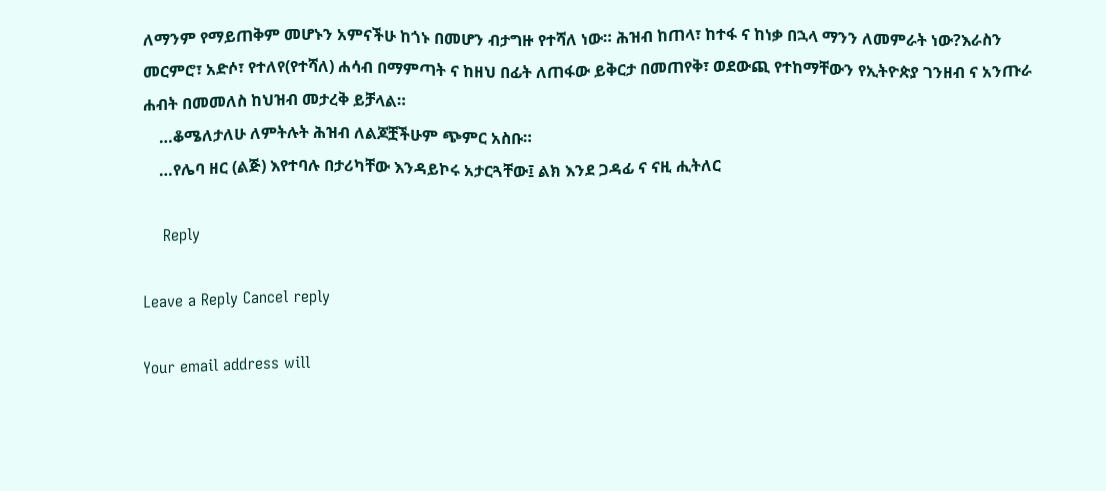ለማንም የማይጠቅም መሆኑን አምናችሁ ከጎኑ በመሆን ብታግዙ የተሻለ ነው። ሕዝብ ከጠላ፣ ከተፋ ና ከነቃ በኋላ ማንን ለመምራት ነው?እራስን መርምሮ፣ አድሶ፣ የተለየ(የተሻለ) ሐሳብ በማምጣት ና ከዘህ በፊት ለጠፋው ይቅርታ በመጠየቅ፣ ወደውጪ የተከማቸውን የኢትዮጵያ ገንዘብ ና አንጡራ ሐብት በመመለስ ከህዝብ መታረቅ ይቻላል።
    …ቆሜለታለሁ ለምትሉት ሕዝብ ለልጆቿችሁም ጭምር አስቡ።
    …የሌባ ዘር (ልጅ) እየተባሉ በታሪካቸው እንዳይኮሩ አታርጓቸው፤ ልክ እንደ ጋዳፊ ና ናዚ ሒትለር

    Reply

Leave a Reply Cancel reply

Your email address will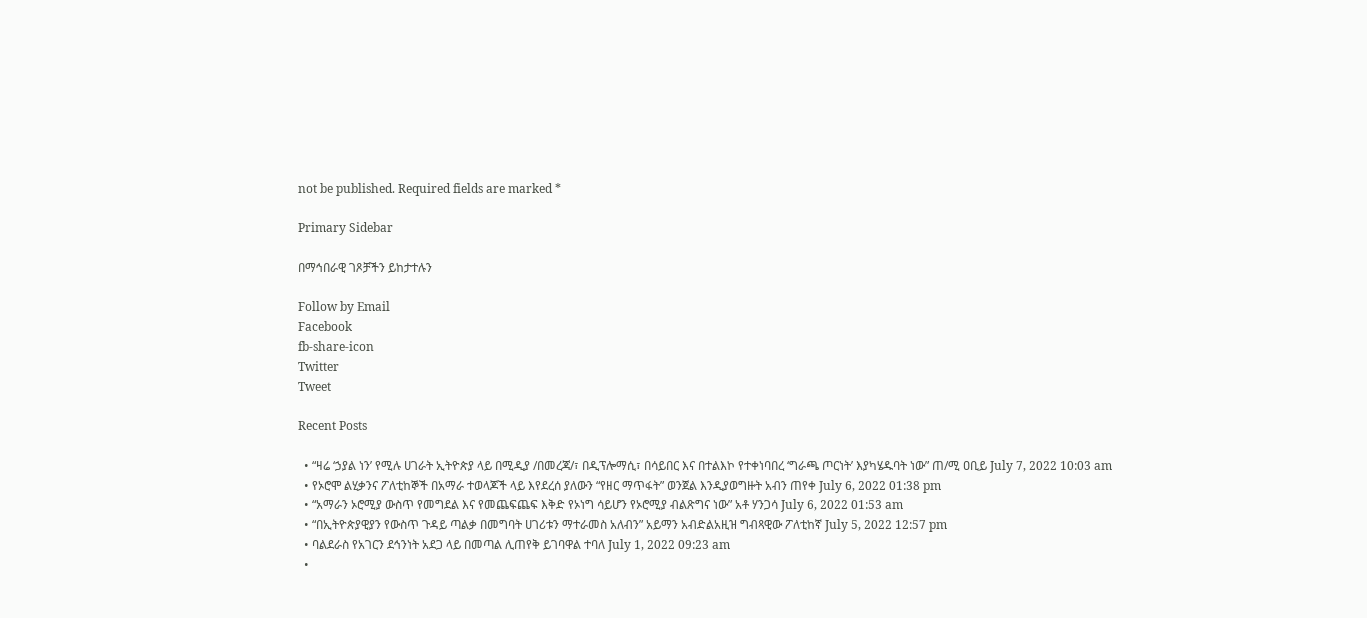not be published. Required fields are marked *

Primary Sidebar

በማኅበራዊ ገጾቻችን ይከታተሉን

Follow by Email
Facebook
fb-share-icon
Twitter
Tweet

Recent Posts

  • “ዛሬ ‘ኃያል ነን’ የሚሉ ሀገራት ኢትዮጵያ ላይ በሚዲያ /በመረጃ/፣ በዲፕሎማሲ፣ በሳይበር እና በተልእኮ የተቀነባበረ ‘ግራጫ ጦርነት’ እያካሄዱባት ነው” ጠ/ሚ ዐቢይ July 7, 2022 10:03 am
  • የኦሮሞ ልሂቃንና ፖለቲከኞች በአማራ ተወላጆች ላይ እየደረሰ ያለውን “የዘር ማጥፋት” ወንጀል እንዲያወግዙት አብን ጠየቀ July 6, 2022 01:38 pm
  • “አማራን ኦሮሚያ ውስጥ የመግደል እና የመጨፍጨፍ እቅድ የኦነግ ሳይሆን የኦሮሚያ ብልጽግና ነው” አቶ ሃንጋሳ July 6, 2022 01:53 am
  • “በኢትዮጵያዊያን የውስጥ ጉዳይ ጣልቃ በመግባት ሀገሪቱን ማተራመስ አለብን” አይማን አብድልአዚዝ ግብጻዊው ፖለቲከኛ July 5, 2022 12:57 pm
  • ባልደራስ የአገርን ደኅንነት አደጋ ላይ በመጣል ሊጠየቅ ይገባዋል ተባለ July 1, 2022 09:23 am
  •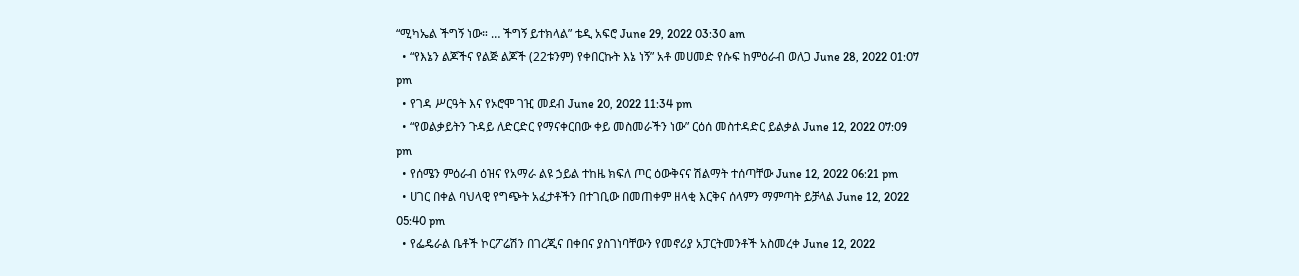“ሚካኤል ችግኝ ነው። … ችግኝ ይተክላል” ቴዲ አፍሮ June 29, 2022 03:30 am
  • “የእኔን ልጆችና የልጅ ልጆች (22ቱንም) የቀበርኩት እኔ ነኝ” አቶ መሀመድ የሱፍ ከምዕራብ ወለጋ June 28, 2022 01:07 pm
  • የገዳ ሥርዓት እና የኦሮሞ ገዢ መደብ June 20, 2022 11:34 pm
  • “የወልቃይትን ጉዳይ ለድርድር የማናቀርበው ቀይ መስመራችን ነው” ርዕሰ መስተዳድር ይልቃል June 12, 2022 07:09 pm
  • የሰሜን ምዕራብ ዕዝና የአማራ ልዩ ኃይል ተከዜ ክፍለ ጦር ዕውቅናና ሽልማት ተሰጣቸው June 12, 2022 06:21 pm
  • ሀገር በቀል ባህላዊ የግጭት አፈታቶችን በተገቢው በመጠቀም ዘላቂ እርቅና ሰላምን ማምጣት ይቻላል June 12, 2022 05:40 pm
  • የፌዴራል ቤቶች ኮርፖሬሽን በገረጂና በቀበና ያስገነባቸውን የመኖሪያ አፓርትመንቶች አስመረቀ June 12, 2022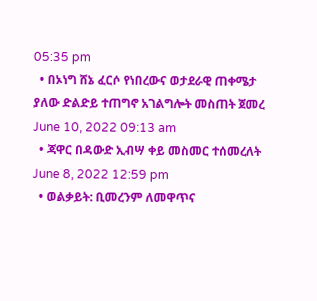05:35 pm
  • በኦነግ ሸኔ ፈርሶ የነበረውና ወታደራዊ ጠቀሜታ ያለው ድልድይ ተጠግኖ አገልግሎት መስጠት ጀመረ June 10, 2022 09:13 am
  • ጃዋር በዳውድ ኢብሣ ቀይ መስመር ተሰመረለት June 8, 2022 12:59 pm
  • ወልቃይት: ቢመረንም ለመዋጥና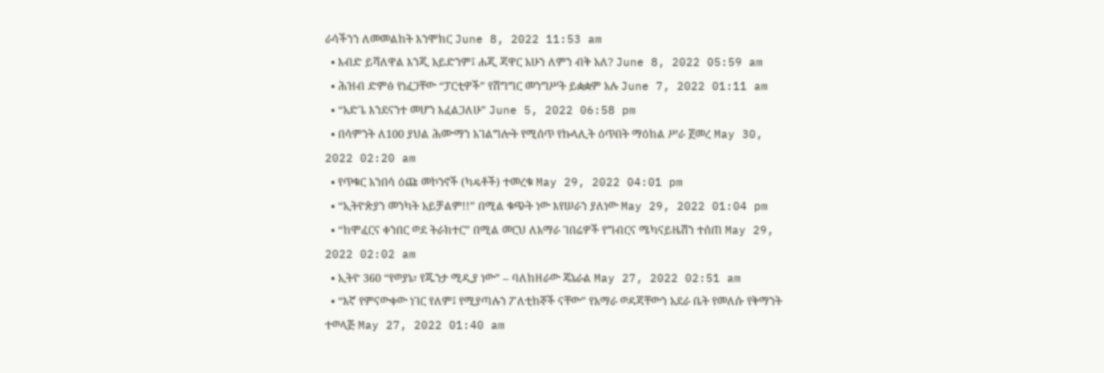ራሳችንን ለመመልከት እንሞክር June 8, 2022 11:53 am
  • እብድ ይሻለዋል እንጂ አይድንም፤ ሐጂ ጃዋር አሁን ለምን ብቅ አለ? June 8, 2022 05:59 am
  • ሕዝብ ድምፅ የነፈጋቸው “ፓርቲዎች” የሽግግር መንግሥት ይቋቋም አሉ June 7, 2022 01:11 am
  • “አድጌ እንደናንተ መሆን እፈልጋለሁ” June 5, 2022 06:58 pm
  • በሳምንት ለ100 ያህል ሕሙማን አገልግሎት የሚሰጥ የኩላሊት ዕጥበት ማዕከል ሥራ ጀመረ May 30, 2022 02:20 am
  • የጥቁር አንበሳ ዕጩ መኮንኖች (ካዴቶች) ተመረቁ May 29, 2022 04:01 pm
  • “ኢትዮጵያን መንካት አይቻልም!!” በሚል ቁጭት ነው እየሠራን ያለነው May 29, 2022 01:04 pm
  • “ከሞፈርና ቀንበር ወደ ትራክተር” በሚል መርህ ለአማራ ገበሬዎች የግብርና ሜካናይዜሽን ተሰጠ May 29, 2022 02:02 am
  • ኢትዮ 360 “የወያኔ፣ የጁንታ ሚዲያ ነው” – ባለከዘራው ጄኔራል May 27, 2022 02:51 am
  • “እኛ የምናውቀው ነገር የለም፤ የሚያጣሉን ፖለቲከኞች ናቸው” የአማራ ወዳጃቸውን አደራ ቤት የመለሱ የቅማንት ተወላጅ May 27, 2022 01:40 am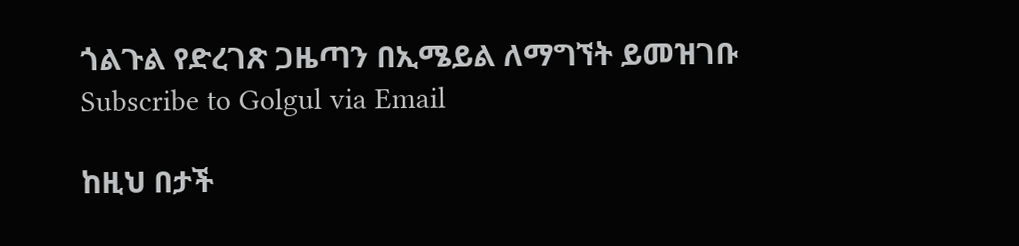ጎልጉል የድረገጽ ጋዜጣን በኢሜይል ለማግኘት ይመዝገቡ Subscribe to Golgul via Email

ከዚህ በታች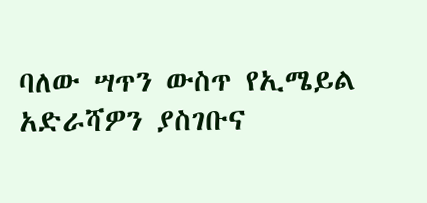ባለው ሣጥን ውስጥ የኢሜይል አድራሻዎን ያስገቡና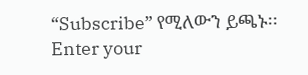“Subscribe” የሚለውን ይጫኑ፡፡
Enter your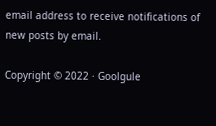email address to receive notifications of new posts by email.

Copyright © 2022 · Goolgule